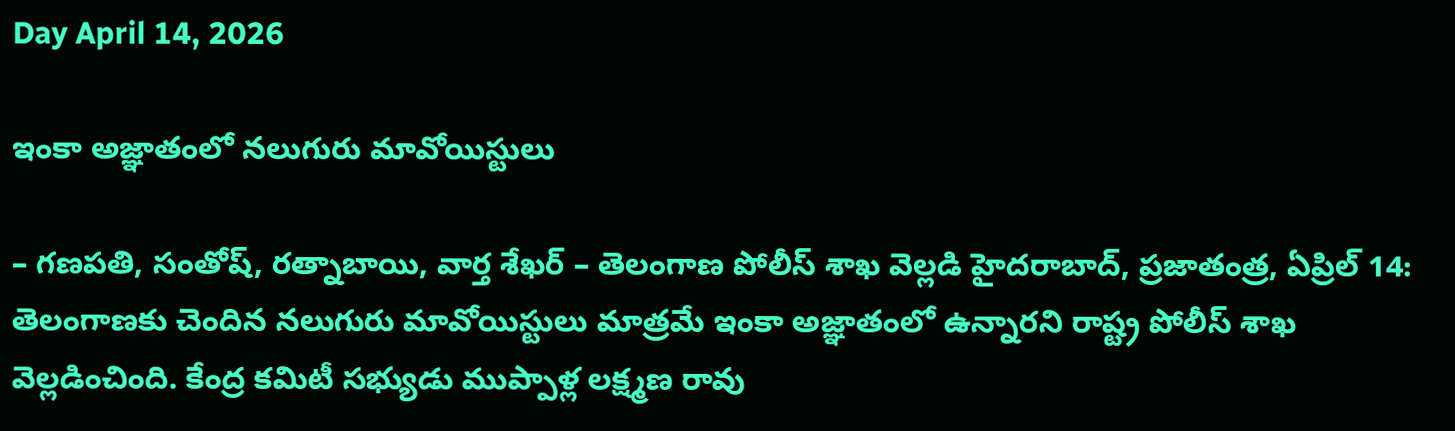Day April 14, 2026

ఇంకా అజ్ఞాతంలో నలుగురు మావోయిస్టులు

– గణపతి, సంతోష్, రత్నాబాయి, వార్త శేఖర్ – తెలంగాణ పోలీస్ శాఖ వెల్లడి హైదరాబాద్, ప్రజాతంత్ర, ఏప్రిల్ 14: తెలంగాణకు చెందిన నలుగురు మావోయిస్టులు మాత్రమే ఇంకా అజ్ఞాతంలో ఉన్నారని రాష్ట్ర పోలీస్ శాఖ వెల్లడించింది. కేంద్ర కమిటీ సభ్యుడు ముప్పాళ్ల లక్ష్మణ రావు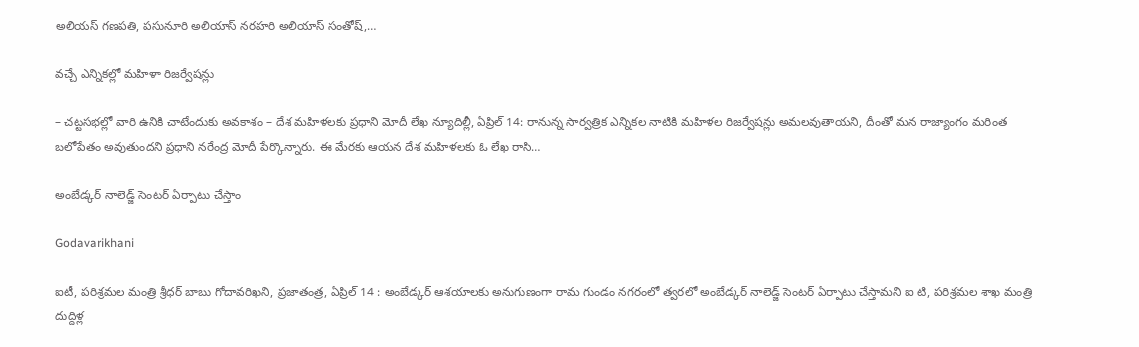అలియస్ గణపతి, పసునూరి అలియాస్ నరహరి అలియాస్ సంతోష్,…

వచ్చే ఎన్నికల్లో మహిళా రిజర్వేషన్లు

– చట్టసభల్లో వారి ఉనికి చాటేందుకు అవకాశం – దేశ మహిళలకు ప్రధాని మోదీ లేఖ న్యూదిల్లీ, ఏప్రిల్ 14: రానున్న సార్వత్రిక ఎన్నికల నాటికి మహిళల రిజర్వేషన్లు అమలవుతాయని, దీంతో మన రాజ్యాంగం మరింత బలోపేతం అవుతుందని ప్రధాని నరేంద్ర మోదీ పేర్కొన్నారు. ఈ మేరకు ఆయన దేశ మహిళలకు ఓ లేఖ రాసి…

అంబేడ్కర్ నాలెడ్జ్ సెంటర్ ఏర్పాటు చేస్తాం

Godavarikhani

ఐటీ, పరిశ్రమల మంత్రి శ్రీధర్ బాబు గోదావరిఖని, ప్రజాతంత్ర, ఏప్రిల్ 14 : అంబేడ్కర్ ఆశయాలకు అనుగుణంగా రామ గుండం నగరంలో త్వరలో అంబేడ్కర్ నాలెడ్జ్ సెంటర్ ఏర్పాటు చేస్తామని ఐ టి, పరిశ్రమల శాఖ మంత్రి దుద్దిళ్ల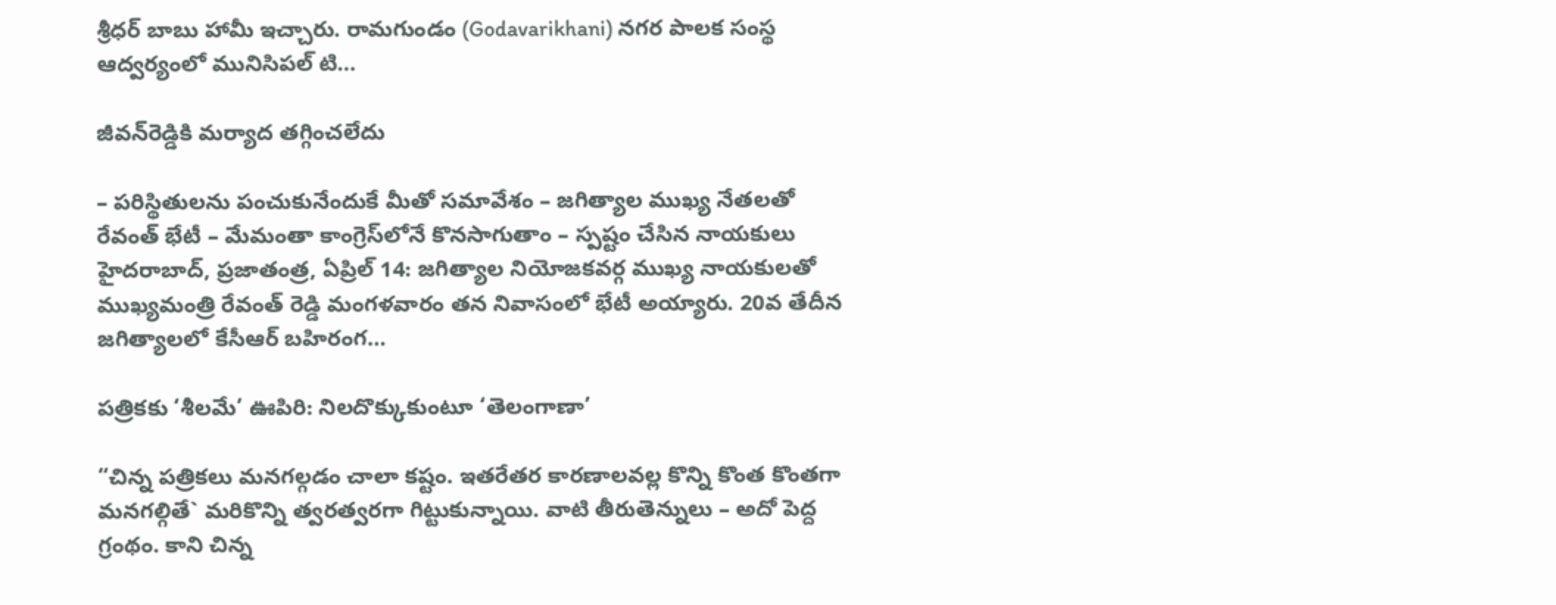శ్రీధర్ బాబు హామీ ఇచ్చారు. రామగుండం (Godavarikhani) నగర పాలక సంస్థ ఆద్వర్యంలో మునిసిపల్ టి…

జీవన్‌రెడ్డికి మర్యాద తగ్గించలేదు

– పరిస్థితులను పంచుకునేందుకే మీతో సమావేశం – జగిత్యాల ముఖ్య నేతలతో రేవంత్ భేటీ – మేమంతా కాంగ్రెస్‌లోనే కొనసాగుతాం – స్పష్టం చేసిన నాయకులు హైదరాబాద్, ప్రజాతంత్ర, ఏప్రిల్ 14: జగిత్యాల నియోజకవర్గ ముఖ్య నాయకులతో ముఖ్యమంత్రి రేవంత్ రెడ్డి మంగళవారం తన నివాసంలో భేటీ అయ్యారు. 20వ తేదీన జగిత్యాలలో కేసీఆర్ బహిరంగ…

పత్రికకు ‘శీలమే’ ఊపిరి: నిలదొక్కుకుంటూ ‘తెలంగాణా’

“చిన్న పత్రికలు మనగల్గడం చాలా కష్టం. ఇతరేతర కారణాలవల్ల కొన్ని కొంత కొంతగా మనగల్గితే` మరికొన్ని త్వరత్వరగా గిట్టుకున్నాయి. వాటి తీరుతెన్నులు – అదో పెద్ద గ్రంథం. కాని చిన్న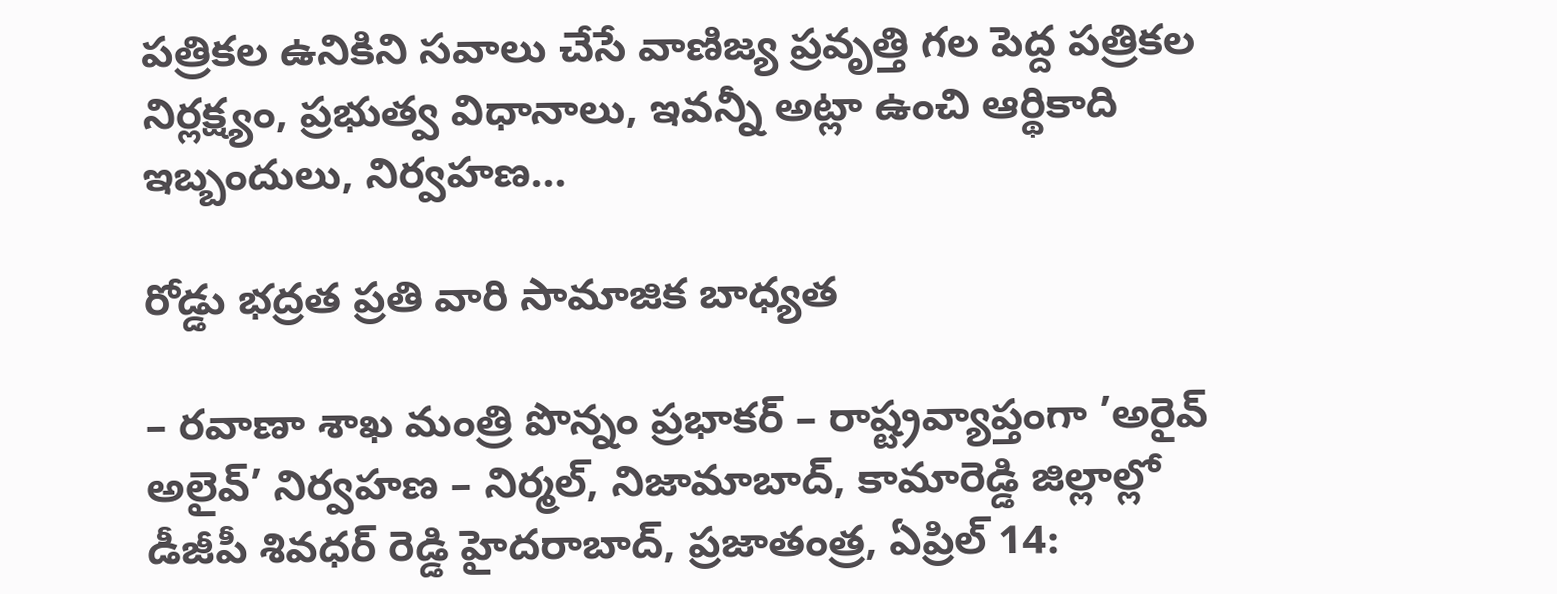పత్రికల ఉనికిని సవాలు చేసే వాణిజ్య ప్రవృత్తి గల పెద్ద పత్రికల నిర్లక్ష్యం, ప్రభుత్వ విధానాలు, ఇవన్నీ అట్లా ఉంచి ఆర్థికాది ఇబ్బందులు, నిర్వహణ…

రోడ్డు భద్రత ప్రతి వారి సామాజిక బాధ్యత

– రవాణా శాఖ మంత్రి పొన్నం ప్రభాకర్ – రాష్ట్రవ్యాప్తంగా ’అరైవ్ అలైవ్’ నిర్వహణ – నిర్మల్, నిజామాబాద్, కామారెడ్డి జిల్లాల్లో డీజీపీ శివధర్ రెడ్డి హైదరాబాద్, ప్రజాతంత్ర, ఏప్రిల్ 14: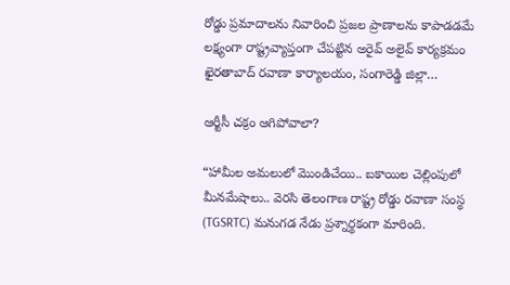రోడ్డు ప్రమాదాలను నివారించి ప్రజల ప్రాణాలను కాపాడడమే లక్ష్యంగా రాష్ట్రవ్యాప్తంగా చేపట్టిన అరైవ్ అలైవ్ కార్యక్రమం ఖైరతాబాద్ రవాణా కార్యాలయం, సంగారెడ్డి జిల్లా…

ఆర్టీసీ చక్రం ఆగిపోవాలా?

“హామీల అమలులో మొండిచేయి.. బకాయిల చెల్లింపులో మీనమేషాలు.. వెరసి తెలంగాణ రాష్ట్ర రోడ్డు రవాణా సంస్థ (TGSRTC) మనుగడ నేడు ప్రశ్నార్థకంగా మారింది.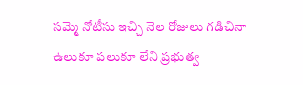సమ్మె నోటీసు ఇచ్చి నెల రోజులు గడిచినా ఉలుకూ పలుకూ లేని ప్రభుత్వ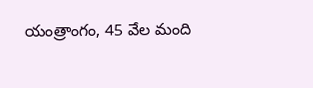యంత్రాంగం, 45 వేల మంది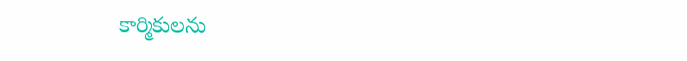కార్మికులను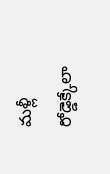మళ్లీ రోడ్డెక్కేలా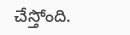చేస్తోంది.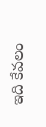ఇది కేవలం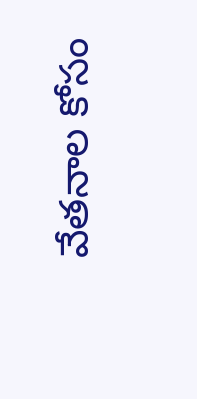వేతనాల కోసం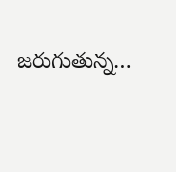జరుగుతున్న…